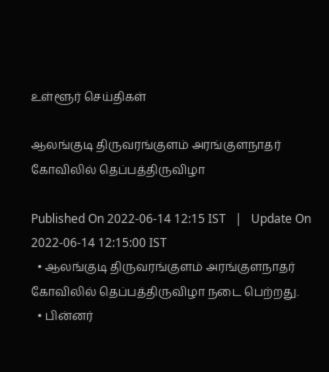உள்ளூர் செய்திகள்

ஆலங்குடி திருவரங்குளம் அரங்குளநாதர் கோவிலில் தெப்பத்திருவிழா

Published On 2022-06-14 12:15 IST   |   Update On 2022-06-14 12:15:00 IST
  • ஆலங்குடி திருவரங்குளம் அரங்குளநாதர் கோவிலில் தெப்பத்திருவிழா நடை பெற்றது.
  • பின்னர்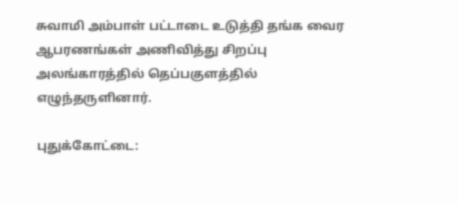சுவாமி அம்பாள் பட்டாடை உடுத்தி தங்க வைர ஆபரணங்கள் அணிவித்து சிறப்பு அலங்காரத்தில் தெப்பகுளத்தில் எழுந்தருளினார்.

புதுக்கோட்டை: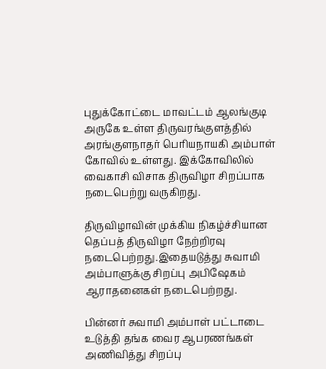புதுக்கோட்டை மாவட்டம் ஆலங்குடி அருகே உள்ள திருவரங்குளத்தில் அரங்குளநாதர் பெரியநாயகி அம்பாள் கோவில் உள்ளது. இக்கோவிலில் வைகாசி விசாக திருவிழா சிறப்பாக நடைபெற்று வருகிறது.

திருவிழாவின் முக்கிய நிகழ்ச்சியான தெப்பத் திருவிழா நேற்றிரவு நடைபெற்றது.இதையடுத்து சுவாமி அம்பாளுக்கு சிறப்பு அபிஷேகம் ஆராதனைகள் நடைபெற்றது.

பின்னர் சுவாமி அம்பாள் பட்டாடை உடுத்தி தங்க வைர ஆபரணங்கள் அணிவித்து சிறப்பு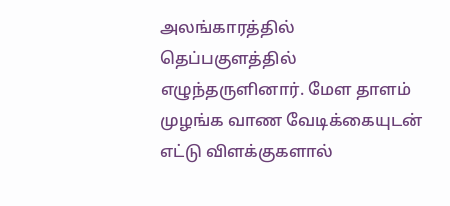அலங்காரத்தில் தெப்பகுளத்தில் எழுந்தருளினார். மேள தாளம் முழங்க வாண வேடிக்கையுடன் எட்டு விளக்குகளால்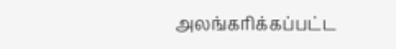அலங்கரிக்கப்பட்ட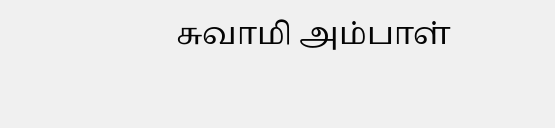சுவாமி அம்பாள்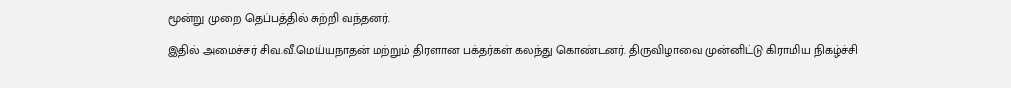மூன்று முறை தெப்பத்தில் சுற்றி வந்தனர்.

இதில் அமைச்சர் சிவ.வீ.மெய்யநாதன் மற்றும் திரளான பக்தர்கள் கலந்து கொண்டனர். திருவிழாவை முன்னிட்டு கிராமிய நிகழ்ச்சி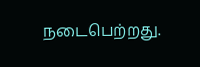நடைபெற்றது.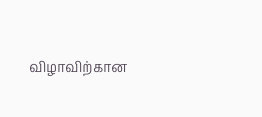விழாவிற்கான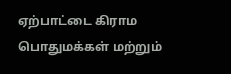ஏற்பாட்டை கிராம பொதுமக்கள் மற்றும்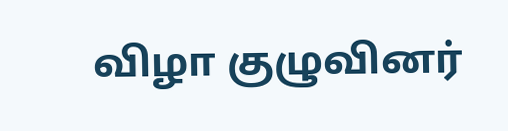விழா குழுவினர்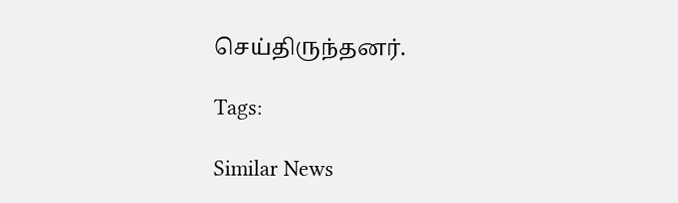செய்திருந்தனர்.

Tags:

Similar News